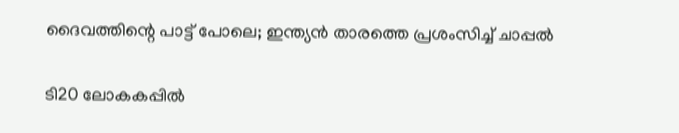ദൈവത്തിന്റെ പാട്ട് പോലെ; ഇന്ത്യന്‍ താരത്തെ പ്രശംസിച്ച് ചാപ്പല്‍

ടി20 ലോകകപ്പില്‍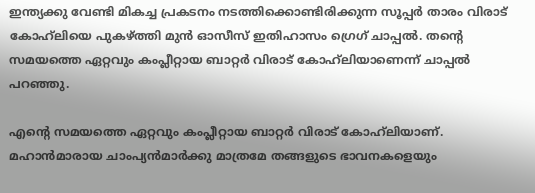ഇന്ത്യക്കു വേണ്ടി മികച്ച പ്രകടനം നടത്തിക്കൊണ്ടിരിക്കുന്ന സൂപ്പര്‍ താരം വിരാട് കോഹ്‌ലിയെ പുകഴ്ത്തി മുന്‍ ഓസീസ് ഇതിഹാസം ഗ്രെഗ് ചാപ്പല്‍. തന്റെ സമയത്തെ ഏറ്റവും കംപ്ലീറ്റായ ബാറ്റര്‍ വിരാട് കോഹ്‌ലിയാണെന്ന് ചാപ്പല്‍ പറഞ്ഞു.

എന്റെ സമയത്തെ ഏറ്റവും കംപ്ലീറ്റായ ബാറ്റര്‍ വിരാട് കോഹ്‌ലിയാണ്. മഹാന്‍മാരായ ചാംപ്യന്‍മാര്‍ക്കു മാത്രമേ തങ്ങളുടെ ഭാവനകളെയും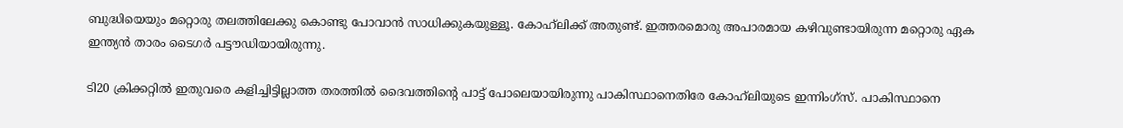ബുദ്ധിയെയും മറ്റൊരു തലത്തിലേക്കു കൊണ്ടു പോവാന്‍ സാധിക്കുകയുള്ളൂ. കോഹ്‌ലിക്ക് അതുണ്ട്. ഇത്തരമൊരു അപാരമായ കഴിവുണ്ടായിരുന്ന മറ്റൊരു ഏക ഇന്ത്യന്‍ താരം ടൈഗര്‍ പട്ടൗഡിയായിരുന്നു.

ടി20 ക്രിക്കറ്റില്‍ ഇതുവരെ കളിച്ചിട്ടില്ലാത്ത തരത്തില്‍ ദൈവത്തിന്റെ പാട്ട് പോലെയായിരുന്നു പാകിസ്ഥാനെതിരേ കോഹ്‌ലിയുടെ ഇന്നിംഗ്സ്. പാകിസ്ഥാനെ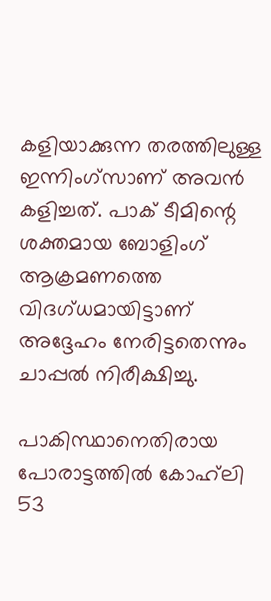കളിയാക്കുന്ന തരത്തിലുള്ള ഇന്നിംഗ്സാണ് അവന്‍ കളിച്ചത്. പാക് ടീമിന്റെ ശക്തമായ ബോളിംഗ് ആക്രമണത്തെ വിദഗ്ധമായിട്ടാണ് അദ്ദേഹം നേരിട്ടതെന്നും ചാപ്പല്‍ നിരീക്ഷിച്ചു.

പാകിസ്ഥാനെതിരായ പോരാട്ടത്തില്‍ കോഹ്‌ലി 53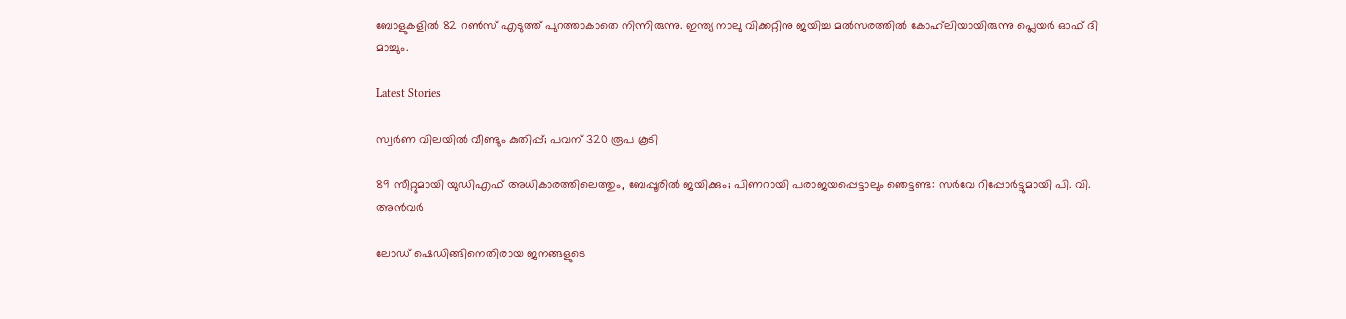ബോളുകളില്‍ 82 റണ്‍സ് എടുത്ത് പുറത്താകാതെ നിന്നിരുന്നു. ഇന്ത്യ നാലു വിക്കറ്റിനു ജയിച്ച മല്‍സരത്തില്‍ കോഹ്‌ലിയായിരുന്നു പ്ലെയര്‍ ഓഫ് ദി മാച്ചും.

Latest Stories

സ്വര്‍ണ വിലയില്‍ വീണ്ടും കുതിപ്പ്; പവന് 320 രൂപ കൂടി

89 സീറ്റുമായി യുഡിഎഫ് അധികാരത്തിലെത്തും, ബേപ്പൂരിൽ ജയിക്കും; പിണറായി പരാജയപ്പെട്ടാലും ഞെട്ടണ്ട: സർവേ റിപ്പോർട്ടുമായി പി. വി. അൻവർ

ലോഡ് ഷെഡിങ്ങിനെതിരായ ജനങ്ങളുടെ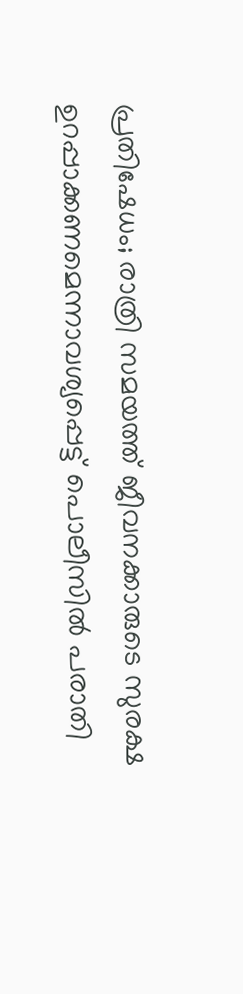പ്രതിഷേധം; രാത്രി സമയത്ത് ജീവനക്കാരുടെ സുരക്ഷ ഉറപ്പാക്കണമെന്നാവശ്യപ്പെട്ട് പൊലീസിൽ പരാതി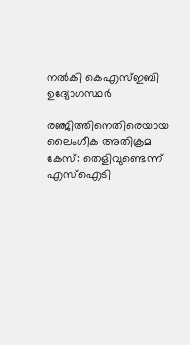നൽകി കെഎസ്ഇബി ഉദ്യോഗസ്ഥർ

രഞ്ജിത്തിനെതിരെയായ ലൈംഗീക അതിക്രമ കേസ്: തെളിവുണ്ടെന്ന് എസ്‌ഐടി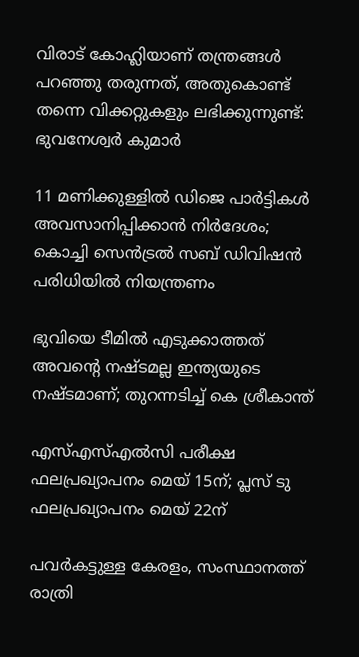വിരാട് കോഹ്ലിയാണ് തന്ത്രങ്ങൾ പറഞ്ഞു തരുന്നത്, അതുകൊണ്ട് തന്നെ വിക്കറ്റുകളും ലഭിക്കുന്നുണ്ട്: ഭുവനേശ്വർ കുമാർ

11 മണിക്കുള്ളിൽ ഡിജെ പാർട്ടികൾ അവസാനിപ്പിക്കാൻ നിർദേശം; കൊച്ചി സെന്‍ട്രല്‍ സബ് ഡിവിഷന്‍ പരിധിയില്‍ നിയന്ത്രണം

ഭുവിയെ ടീമിൽ എടുക്കാത്തത് അവന്റെ നഷ്ടമല്ല ഇന്ത്യയുടെ നഷ്ടമാണ്; തുറന്നടിച്ച് കെ ശ്രീകാന്ത്

എസ്എസ്എല്‍സി പരീക്ഷ ഫലപ്രഖ്യാപനം മെയ് 15ന്; പ്ലസ് ടു ഫലപ്രഖ്യാപനം മെയ് 22ന്

പവര്‍കട്ടുള്ള കേരളം, സംസ്ഥാനത്ത് രാത്രി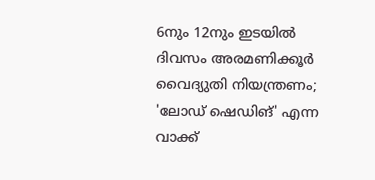6നും 12നും ഇടയില്‍ ദിവസം അരമണിക്കൂര്‍ വൈദ്യുതി നിയന്ത്രണം; 'ലോഡ് ഷെഡിങ്' എന്ന വാക്ക്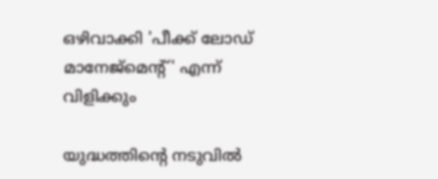ഒഴിവാക്കി 'പീക്ക് ലോഡ് മാനേജ്‌മെന്റ്' എന്ന് വിളിക്കും

യുദ്ധത്തിന്റെ നടുവിൽ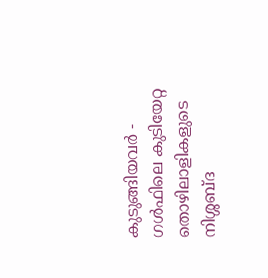കുടുങ്ങിയവർ - ഗൾഫിലെ കുടിയേറ്റ തൊഴിലാളികളുടെ നിശ്ശബ്ദ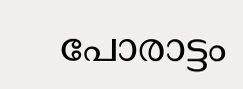പോരാട്ടം